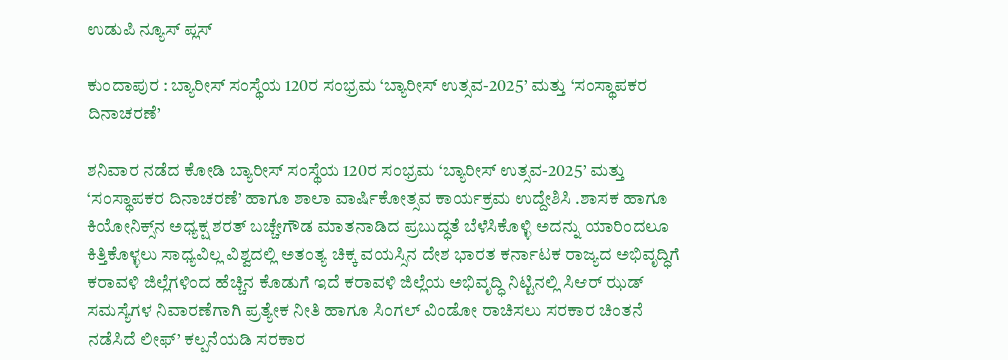ಉಡುಪಿ ನ್ಯೂಸ್ ಪ್ಲಸ್

ಕುಂದಾಪುರ : ಬ್ಯಾರೀಸ್ ಸಂಸ್ಥೆಯ 120ರ ಸಂಭ್ರಮ ‘ಬ್ಯಾರೀಸ್ ಉತ್ಸವ-2025’ ಮತ್ತು ‘ಸಂಸ್ಥಾಪಕರ ದಿನಾಚರಣೆ’

ಶನಿವಾರ ನಡೆದ ಕೋಡಿ ಬ್ಯಾರೀಸ್ ಸಂಸ್ಥೆಯ 120ರ ಸಂಭ್ರಮ ‘ಬ್ಯಾರೀಸ್ ಉತ್ಸವ-2025’ ಮತ್ತು ‘ಸಂಸ್ಥಾಪಕರ ದಿನಾಚರಣೆ’ ಹಾಗೂ ಶಾಲಾ ವಾರ್ಷಿಕೋತ್ಸವ ಕಾರ್ಯಕ್ರಮ ಉದ್ದೇಶಿಸಿ .ಶಾಸಕ ಹಾಗೂ ಕಿಯೋನಿಕ್ಸ್‌ನ ಅಧ್ಯಕ್ಷ ಶರತ್ ಬಚ್ಚೇಗೌಡ ಮಾತನಾಡಿದ ಪ್ರಬುದ್ಧತೆ ಬೆಳೆಸಿಕೊಳ್ಳಿ ಅದನ್ನು ಯಾರಿಂದಲೂ ಕಿತ್ತಿಕೊಳ್ಳಲು ಸಾಧ್ಯವಿಲ್ಲ ವಿಶ್ವದಲ್ಲಿ ಅತಂತ್ಯ ಚಿಕ್ಕ ವಯಸ್ಸಿನ ದೇಶ ಭಾರತ ಕರ್ನಾಟಕ ರಾಜ್ಯದ ಅಭಿವೃದ್ಧಿಗೆ ಕರಾವಳಿ ಜಿಲ್ಲೆಗಳಿಂದ ಹೆಚ್ಚಿನ ಕೊಡುಗೆ ಇದೆ ಕರಾವಳಿ ಜಿಲ್ಲೆಯ ಅಭಿವೃದ್ಧಿ ನಿಟ್ಟಿನಲ್ಲಿ ಸಿಆರ್ ಝಡ್ ಸಮಸ್ಯೆಗಳ ನಿವಾರಣೆಗಾಗಿ ಪ್ರತ್ಯೇಕ ನೀತಿ ಹಾಗೂ ಸಿಂಗಲ್ ವಿಂಡೋ ರಾಚಿಸಲು ಸರಕಾರ ಚಿಂತನೆ ನಡೆಸಿದೆ ಲೀಫ್’ ಕಲ್ಪನೆಯಡಿ ಸರಕಾರ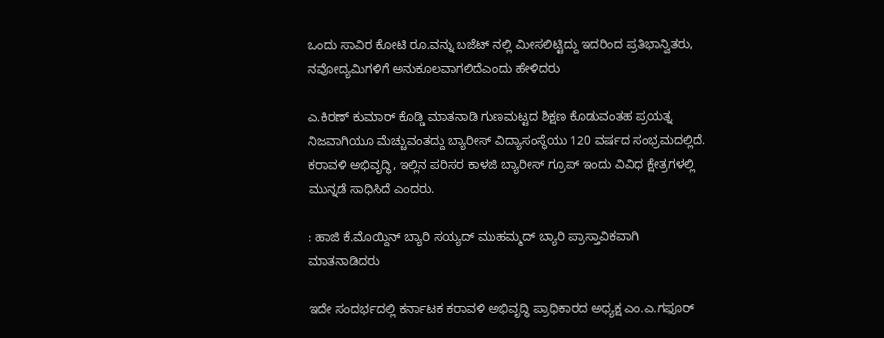ಒಂದು ಸಾವಿರ ಕೋಟಿ ರೂ.ವನ್ನು ಬಜೆಟ್ ನಲ್ಲಿ ಮೀಸಲಿಟ್ಟಿದ್ದು ಇದರಿಂದ ಪ್ರತಿಭಾನ್ವಿತರು, ನವೋದ್ಯಮಿಗಳಿಗೆ ಅನುಕೂಲವಾಗಲಿದೆಎಂದು ಹೇಳಿದರು

ಎ.ಕಿರಣ್ ಕುಮಾರ್ ಕೊಡ್ಡಿ ಮಾತನಾಡಿ ಗುಣಮಟ್ಟದ ಶಿಕ್ಷಣ ಕೊಡುವಂತಹ ಪ್ರಯತ್ನ ನಿಜವಾಗಿಯೂ ಮೆಚ್ಚುವಂತದ್ದು ಬ್ಯಾರೀಸ್ ವಿದ್ಯಾಸಂಸ್ಥೆಯು 120 ವರ್ಷದ ಸಂಭ್ರಮದಲ್ಲಿದೆ. ಕರಾವಳಿ ಅಭಿವೃದ್ಧಿ, ಇಲ್ಲಿನ ಪರಿಸರ ಕಾಳಜಿ ಬ್ಯಾರೀಸ್ ಗ್ರೂಪ್ ಇಂದು ವಿವಿಧ ಕ್ಷೇತ್ರಗಳಲ್ಲಿ ಮುನ್ನಡೆ ಸಾಧಿಸಿದೆ ಎಂದರು.

: ಹಾಜಿ ಕೆ.ಮೊಯ್ದಿನ್ ಬ್ಯಾರಿ ಸಯ್ಯದ್ ಮುಹಮ್ಮದ್ ಬ್ಯಾರಿ ಪ್ರಾಸ್ತಾವಿಕವಾಗಿ ಮಾತನಾಡಿದರು

ಇದೇ ಸಂದರ್ಭದಲ್ಲಿ ಕರ್ನಾಟಕ ಕರಾವಳಿ ಅಭಿವೃದ್ಧಿ ಪ್ರಾಧಿಕಾರದ ಅಧ್ಯಕ್ಷ ಎಂ.ಎ.ಗಫೂರ್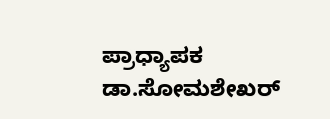ಪ್ರಾಧ್ಯಾಪಕ ಡಾ.ಸೋಮಶೇಖರ್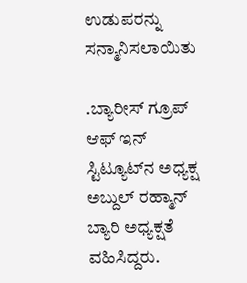ಉಡುಪರನ್ನು ಸನ್ಮಾನಿಸಲಾಯಿತು

.ಬ್ಯಾರೀಸ್ ಗ್ರೂಪ್ ಆಫ್ ಇನ್ ಸ್ಟಿಟ್ಯೂಟ್‌ನ ಅಧ್ಯಕ್ಷ ಅಬ್ದುಲ್ ರಹ್ಮಾನ್‌ ಬ್ಯಾರಿ ಅಧ್ಯಕ್ಷತೆ ವಹಿಸಿದ್ದರು.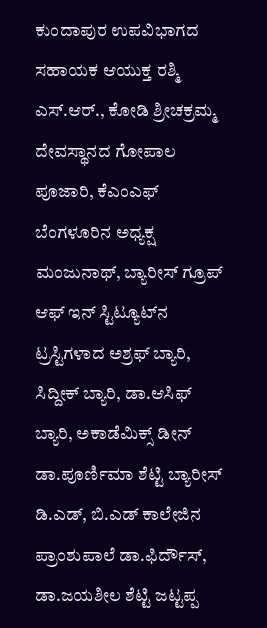ಕುಂದಾಪುರ ಉಪವಿಭಾಗದ ಸಹಾಯಕ ಆಯುಕ್ತ ರಶ್ಮಿ ಎಸ್.ಆರ್., ಕೋಡಿ ಶ್ರೀಚಕ್ರಮ್ಮ ದೇವಸ್ಥಾನದ ಗೋಪಾಲ ಪೂಜಾರಿ, ಕೆಎಂಎಫ್ ಬೆಂಗಳೂರಿನ ಅಧ್ಯಕ್ಷ ಮಂಜುನಾಥ್, ಬ್ಯಾರೀಸ್ ಗ್ರೂಪ್ ಆಫ್ ಇನ್ ಸ್ಟಿಟ್ಯೂಟ್‌ನ ಟ್ರಸ್ಟಿಗಳಾದ ಅಶ್ರಫ್ ಬ್ಯಾರಿ, ಸಿದ್ದೀಕ್ ಬ್ಯಾರಿ, ಡಾ.ಆಸಿಫ್ ಬ್ಯಾರಿ, ಅಕಾಡೆಮಿಕ್ಸ್ ಡೀನ್ ಡಾ.ಪೂರ್ಣಿಮಾ ಶೆಟ್ಟಿ ಬ್ಯಾರೀಸ್ ಡಿ.ಎಡ್, ಬಿ.ಎಡ್ ಕಾಲೇಜಿನ ಪ್ರಾಂಶುಪಾಲೆ ಡಾ.ಫಿರ್ದೌಸ್, ಡಾ.ಜಯಶೀಲ ಶೆಟ್ಟಿ ಜಟ್ಟಪ್ಪ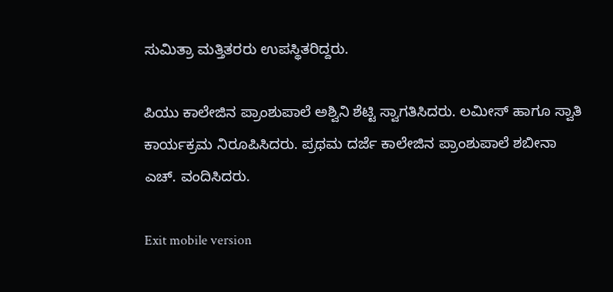ಸುಮಿತ್ರಾ ಮತ್ತಿತರರು ಉಪಸ್ಥಿತರಿದ್ದರು.

ಪಿಯು ಕಾಲೇಜಿನ ಪ್ರಾಂಶುಪಾಲೆ ಅಶ್ವಿನಿ ಶೆಟ್ಟಿ ಸ್ವಾಗತಿಸಿದರು. ಲಮೀಸ್ ಹಾಗೂ ಸ್ವಾತಿ ಕಾರ್ಯಕ್ರಮ ನಿರೂಪಿಸಿದರು. ಪ್ರಥಮ ದರ್ಜೆ ಕಾಲೇಜಿನ ಪ್ರಾಂಶುಪಾಲೆ ಶಬೀನಾ ಎಚ್. ವಂದಿಸಿದರು.

Exit mobile version